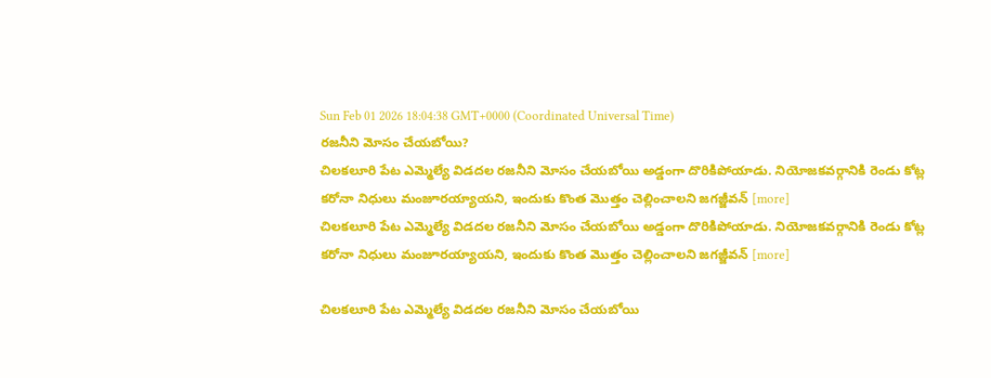Sun Feb 01 2026 18:04:38 GMT+0000 (Coordinated Universal Time)
రజనీని మోసం చేయబోయి?
చిలకలూరి పేట ఎమ్మెల్యే విడదల రజనీని మోసం చేయబోయి అడ్డంగా దొరికిపోయాడు. నియోజకవర్గానికి రెండు కోట్ల కరోనా నిధులు మంజూరయ్యాయని, ఇందుకు కొంత మొత్తం చెల్లించాలని జగజ్జీవన్ [more]
చిలకలూరి పేట ఎమ్మెల్యే విడదల రజనీని మోసం చేయబోయి అడ్డంగా దొరికిపోయాడు. నియోజకవర్గానికి రెండు కోట్ల కరోనా నిధులు మంజూరయ్యాయని, ఇందుకు కొంత మొత్తం చెల్లించాలని జగజ్జీవన్ [more]

చిలకలూరి పేట ఎమ్మెల్యే విడదల రజనీని మోసం చేయబోయి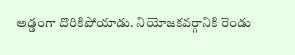అడ్డంగా దొరికిపోయాడు. నియోజకవర్గానికి రెండు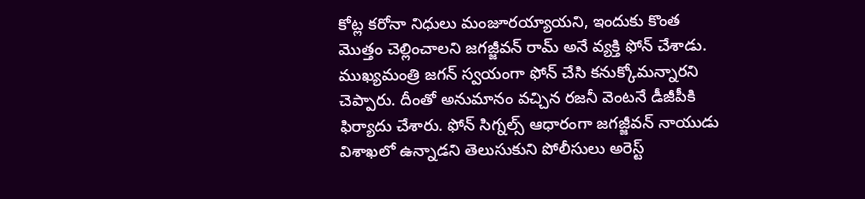కోట్ల కరోనా నిధులు మంజూరయ్యాయని, ఇందుకు కొంత మొత్తం చెల్లించాలని జగజ్జీవన్ రామ్ అనే వ్యక్తి ఫోన్ చేశాడు. ముఖ్యమంత్రి జగన్ స్వయంగా ఫోన్ చేసి కనుక్కోమన్నారని చెప్పారు. దీంతో అనుమానం వచ్చిన రజనీ వెంటనే డీజీపీకి ఫిర్యాదు చేశారు. ఫోన్ సిగ్నల్స్ ఆధారంగా జగజ్జీవన్ నాయుడు విశాఖలో ఉన్నాడని తెలుసుకుని పోలీసులు అరెస్ట్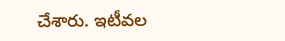చేశారు. ఇటీవల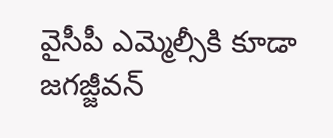వైసీపీ ఎమ్మెల్సీకి కూడా జగజ్జీవన్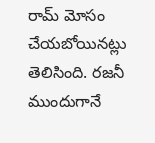రామ్ మోసం చేయబోయినట్లు తెలిసింది. రజనీ ముందుగానే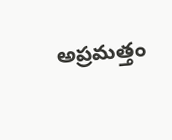అప్రమత్తం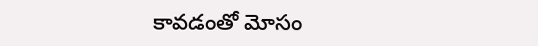కావడంతో మోసం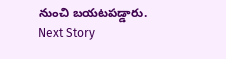నుంచి బయటపడ్డారు.
Next Story